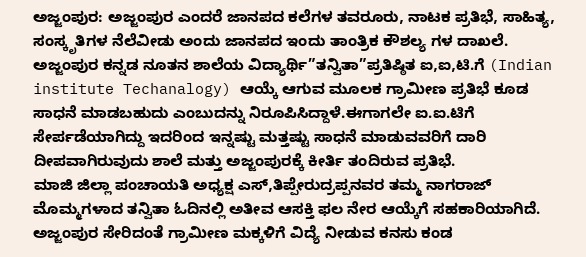ಅಜ್ಜಂಪುರ: ಅಜ್ಜಂಪುರ ಎಂದರೆ ಜಾನಪದ ಕಲೆಗಳ ತವರೂರು, ನಾಟಕ ಪ್ರತಿಭೆ, ಸಾಹಿತ್ಯ, ಸಂಸ್ಕೃತಿಗಳ ನೆಲೆವೀಡು ಅಂದು ಜಾನಪದ ಇಂದು ತಾಂತ್ರಿಕ ಕೌಶಲ್ಯ ಗಳ ದಾಖಲೆ.
ಅಜ್ಜಂಪುರ ಕನ್ನಡ ನೂತನ ಶಾಲೆಯ ವಿದ್ಯಾರ್ಥಿ”ತನ್ವಿತಾ”ಪ್ರತಿಷ್ಠಿತ ಐ,ಐ,ಟಿ.ಗೆ (Indian institute Techanalogy) ಆಯ್ಕೆ ಆಗುವ ಮೂಲಕ ಗ್ರಾಮೀಣ ಪ್ರತಿಭೆ ಕೂಡ ಸಾಧನೆ ಮಾಡಬಹುದು ಎಂಬುದನ್ನು ನಿರೂಪಿಸಿದ್ದಾಳೆ.ಈಗಾಗಲೇ ಐ.ಐ.ಟಿಗೆ ಸೇರ್ಪಡೆಯಾಗಿದ್ದು ಇದರಿಂದ ಇನ್ನಷ್ಟು ಮತ್ತಷ್ಟು ಸಾಧನೆ ಮಾಡುವವರಿಗೆ ದಾರಿ ದೀಪವಾಗಿರುವುದು ಶಾಲೆ ಮತ್ತು ಅಜ್ಜಂಪುರಕ್ಕೆ ಕೀರ್ತಿ ತಂದಿರುವ ಪ್ರತಿಭೆ.
ಮಾಜಿ ಜಿಲ್ಲಾ ಪಂಚಾಯತಿ ಅಧ್ಯಕ್ಷ ಎಸ್,ತಿಪ್ಪೇರುದ್ರಪ್ಪನವರ ತಮ್ಮ ನಾಗರಾಜ್ ಮೊಮ್ಮಗಳಾದ ತನ್ವಿತಾ ಓದಿನಲ್ಲಿ ಅತೀವ ಆಸಕ್ತಿ ಫಲ ನೇರ ಆಯ್ಕೆಗೆ ಸಹಕಾರಿಯಾಗಿದೆ.
ಅಜ್ಜಂಪುರ ಸೇರಿದಂತೆ ಗ್ರಾಮೀಣ ಮಕ್ಕಳಿಗೆ ವಿದ್ಯೆ ನೀಡುವ ಕನಸು ಕಂಡ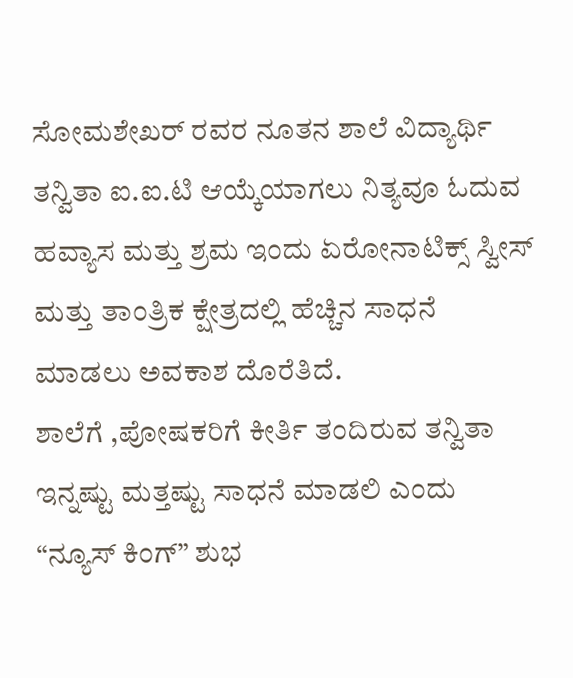ಸೋಮಶೇಖರ್ ರವರ ನೂತನ ಶಾಲೆ ವಿದ್ಯಾರ್ಥಿ ತನ್ವಿತಾ ಐ.ಐ.ಟಿ ಆಯ್ಕೆಯಾಗಲು ನಿತ್ಯವೂ ಓದುವ ಹವ್ಯಾಸ ಮತ್ತು ಶ್ರಮ ಇಂದು ಏರೋನಾಟಿಕ್ಸ್ ಸ್ವೀಸ್ ಮತ್ತು ತಾಂತ್ರಿಕ ಕ್ಷೇತ್ರದಲ್ಲಿ ಹೆಚ್ಚಿನ ಸಾಧನೆ ಮಾಡಲು ಅವಕಾಶ ದೊರೆತಿದೆ.
ಶಾಲೆಗೆ ,ಪೋಷಕರಿಗೆ ಕೀರ್ತಿ ತಂದಿರುವ ತನ್ವಿತಾ ಇನ್ನಷ್ಟು ಮತ್ತಷ್ಟು ಸಾಧನೆ ಮಾಡಲಿ ಎಂದು “ನ್ಯೂಸ್ ಕಿಂಗ್” ಶುಭ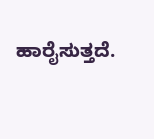ಹಾರೈಸುತ್ತದೆ.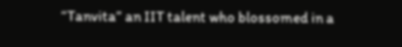“Tanvita” an IIT talent who blossomed in a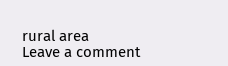rural area
Leave a comment